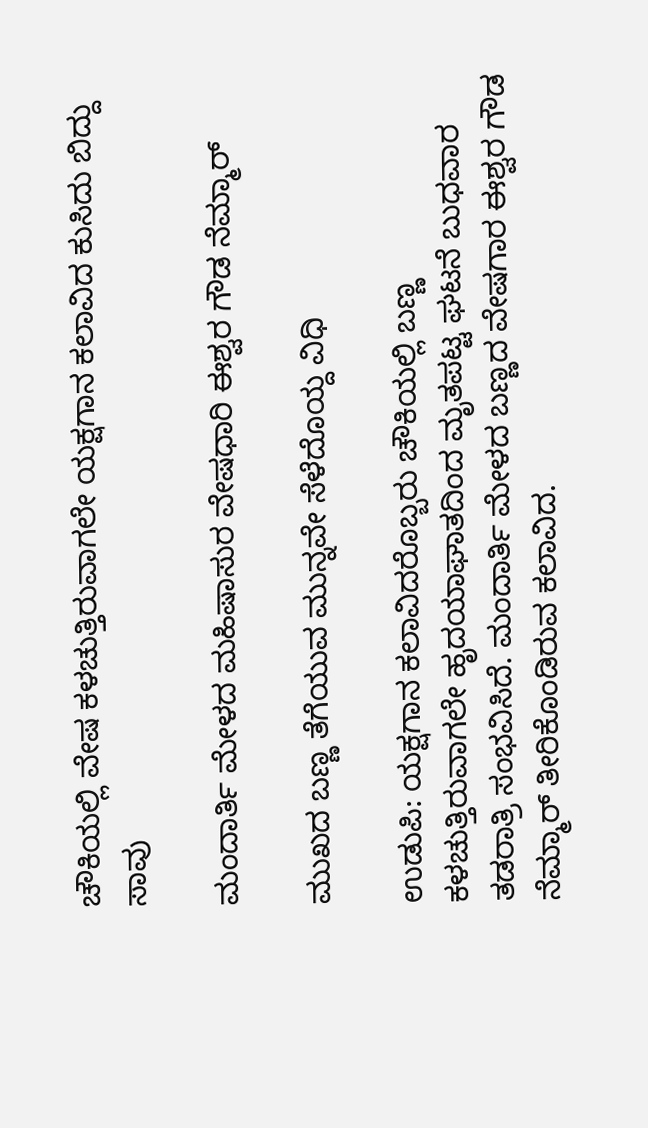ಚೌಕಿಯಲ್ಲಿ ವೇಷ ಕಳಚುತ್ತಿರುವಾಗಲೇ ಯಕ್ಷಗಾನ ಕಲಾವಿದ ಕುಸಿದು ಬಿದ್ದು ಸಾವು

ಮಂದಾರ್ತಿ ಮೇಳದ ಮಹಿಷಾಸುರ ವೇಷಧಾರಿ ಈಶ್ವರ ಗೌಡ ನೆಮ್ಮಾರ್‌

ಮುಖದ ಬಣ್ಣ ತೆಗೆಯುವ ಮುನ್ನವೇ ಸೆಳೆದೊಯ್ದ ವಿಧಿ

ಉಡುಪಿ: ಯಕ್ಷಗಾನ ಕಲಾವಿದರೊಬ್ಬರು ಚೌಕಿಯಲ್ಲಿ ಬಣ್ಣ ಕಳಚುತ್ತಿರುವಾಗಲೇ ಹೃದಯಾಘಾತದಿಂದ ಮೃತಪಟ್ಟ ಘಟನೆ ಬುಧವಾರ ತಡರಾತ್ರಿ ಸಂಭವಿಸಿದೆ. ಮಂದಾರ್ತಿ ಮೇಳದ ಬಣ್ಣದ ವೇಷಗಾರ ಈಶ್ವರ ಗೌಡ ನೆಮ್ಮಾರ್‌ ತೀರಿಕೊಂಡಿರುವ ಕಲಾವಿದ.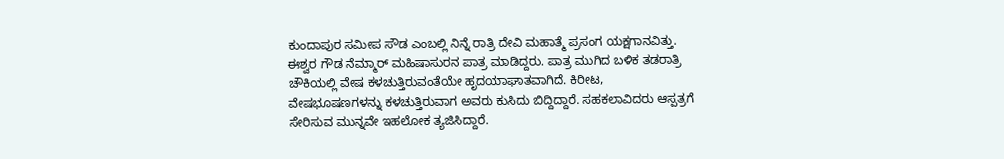ಕುಂದಾಪುರ ಸಮೀಪ ಸೌಡ ಎಂಬಲ್ಲಿ ನಿನ್ನೆ ರಾತ್ರಿ ದೇವಿ ಮಹಾತ್ಮೆ ಪ್ರಸಂಗ ಯಕ್ಷಗಾನವಿತ್ತು. ಈಶ್ವರ ಗೌಡ ನೆಮ್ಮಾರ್‌ ಮಹಿಷಾಸುರನ ಪಾತ್ರ ಮಾಡಿದ್ದರು. ಪಾತ್ರ ಮುಗಿದ ಬಳಿಕ ತಡರಾತ್ರಿ ಚೌಕಿಯಲ್ಲಿ ವೇಷ ಕಳಚುತ್ತಿರುವಂತೆಯೇ ಹೃದಯಾಘಾತವಾಗಿದೆ. ಕಿರೀಟ, ವೇಷಭೂಷಣಗಳನ್ನು ಕಳಚುತ್ತಿರುವಾಗ ಅವರು ಕುಸಿದು ಬಿದ್ದಿದ್ದಾರೆ. ಸಹಕಲಾವಿದರು ಆಸ್ಪತ್ರಗೆ ಸೇರಿಸುವ ಮುನ್ನವೇ ಇಹಲೋಕ ತ್ಯಜಿಸಿದ್ದಾರೆ.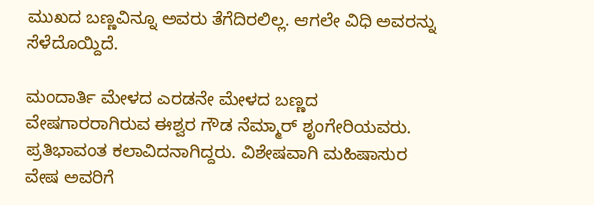ಮುಖದ ಬಣ್ಣವಿನ್ನೂ ಅವರು ತೆಗೆದಿರಲಿಲ್ಲ. ಆಗಲೇ ವಿಧಿ ಅವರನ್ನು ಸೆಳೆದೊಯ್ದಿದೆ.

ಮಂದಾರ್ತಿ ಮೇಳದ ಎರಡನೇ ಮೇಳದ ಬಣ್ಣದ ವೇಷಗಾರರಾಗಿರುವ ಈಶ್ವರ ಗೌಡ ನೆಮ್ಮಾರ್‌ ಶೃಂಗೇರಿಯವರು. ಪ್ರತಿಭಾವಂತ ಕಲಾವಿದನಾಗಿದ್ದರು. ವಿಶೇಷವಾಗಿ ಮಹಿಷಾಸುರ ವೇಷ ಅವರಿಗೆ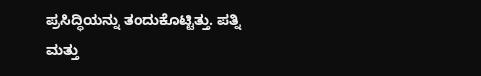ಪ್ರಸಿದ್ಧಿಯನ್ನು ತಂದುಕೊಟ್ಟಿತ್ತು. ಪತ್ನಿ ಮತ್ತು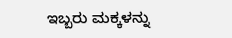ಇಬ್ಬರು ಮಕ್ಕಳನ್ನು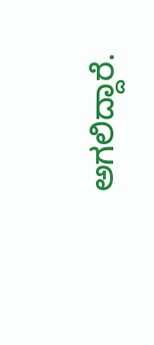ಅಗಲಿದ್ದಾರೆ.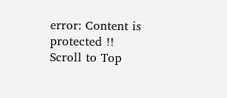error: Content is protected !!
Scroll to Top